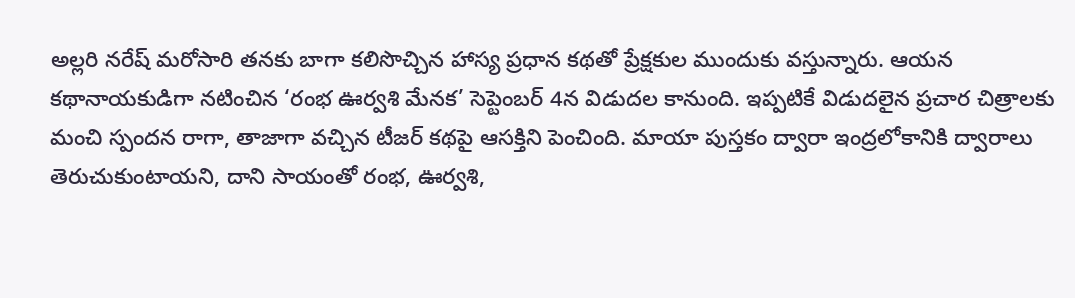అల్లరి నరేష్ మరోసారి తనకు బాగా కలిసొచ్చిన హాస్య ప్రధాన కథతో ప్రేక్షకుల ముందుకు వస్తున్నారు. ఆయన కథానాయకుడిగా నటించిన ‘రంభ ఊర్వశి మేనక’ సెప్టెంబర్ 4న విడుదల కానుంది. ఇప్పటికే విడుదలైన ప్రచార చిత్రాలకు మంచి స్పందన రాగా, తాజాగా వచ్చిన టీజర్ కథపై ఆసక్తిని పెంచింది. మాయా పుస్తకం ద్వారా ఇంద్రలోకానికి ద్వారాలు తెరుచుకుంటాయని, దాని సాయంతో రంభ, ఊర్వశి,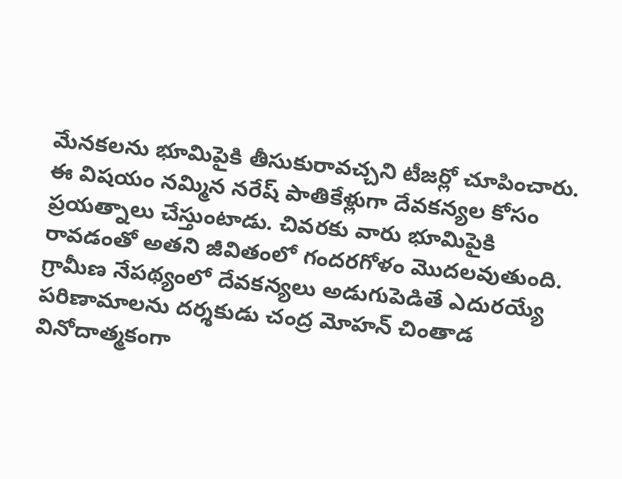మేనకలను భూమిపైకి తీసుకురావచ్చని టీజర్లో చూపించారు. ఈ విషయం నమ్మిన నరేష్ పాతికేళ్లుగా దేవకన్యల కోసం ప్రయత్నాలు చేస్తుంటాడు. చివరకు వారు భూమిపైకి రావడంతో అతని జీవితంలో గందరగోళం మొదలవుతుంది.
గ్రామీణ నేపథ్యంలో దేవకన్యలు అడుగుపెడితే ఎదురయ్యే పరిణామాలను దర్శకుడు చంద్ర మోహన్ చింతాడ వినోదాత్మకంగా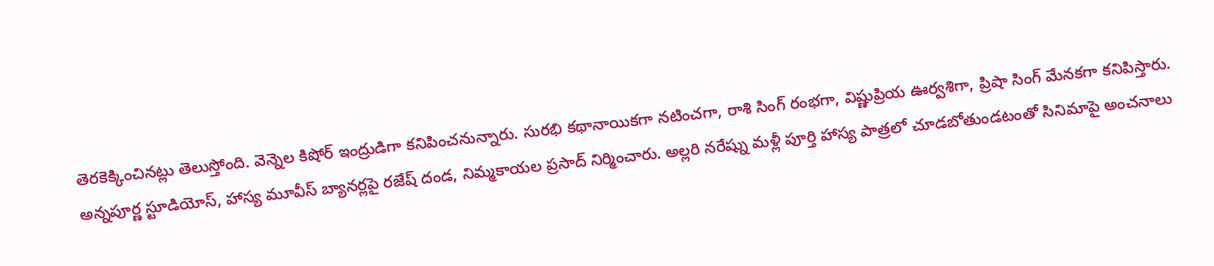తెరకెక్కించినట్లు తెలుస్తోంది. వెన్నెల కిషోర్ ఇంద్రుడిగా కనిపించనున్నారు. సురభి కథానాయికగా నటించగా, రాశి సింగ్ రంభగా, విష్ణుప్రియ ఊర్వశిగా, ప్రిషా సింగ్ మేనకగా కనిపిస్తారు. అన్నపూర్ణ స్టూడియోస్, హాస్య మూవీస్ బ్యానర్లపై రజేష్ దండ, నిమ్మకాయల ప్రసాద్ నిర్మించారు. అల్లరి నరేష్ను మళ్లీ పూర్తి హాస్య పాత్రలో చూడబోతుండటంతో సినిమాపై అంచనాలు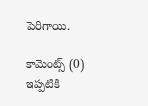పెరిగాయి.

కామెంట్స్ (0)
ఇప్పటికి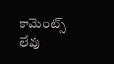కామెంట్స్ లేవు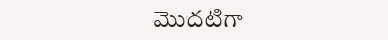మొదటిగా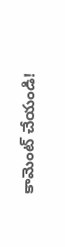కామెంట్ చేయండి!